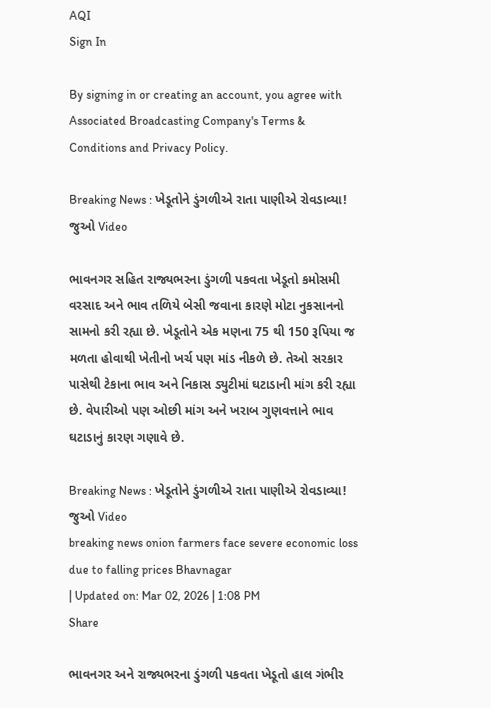AQI
Sign In

By signing in or creating an account, you agree with Associated Broadcasting Company's Terms & Conditions and Privacy Policy.

Breaking News : ખેડૂતોને ડુંગળીએ રાતા પાણીએ રોવડાવ્યા! જુઓ Video

ભાવનગર સહિત રાજ્યભરના ડુંગળી પકવતા ખેડૂતો કમોસમી વરસાદ અને ભાવ તળિયે બેસી જવાના કારણે મોટા નુકસાનનો સામનો કરી રહ્યા છે. ખેડૂતોને એક મણના 75 થી 150 રૂપિયા જ મળતા હોવાથી ખેતીનો ખર્ચ પણ માંડ નીકળે છે. તેઓ સરકાર પાસેથી ટેકાના ભાવ અને નિકાસ ડ્યુટીમાં ઘટાડાની માંગ કરી રહ્યા છે. વેપારીઓ પણ ઓછી માંગ અને ખરાબ ગુણવત્તાને ભાવ ઘટાડાનું કારણ ગણાવે છે.

Breaking News : ખેડૂતોને ડુંગળીએ રાતા પાણીએ રોવડાવ્યા!  જુઓ Video
breaking news onion farmers face severe economic loss due to falling prices Bhavnagar
| Updated on: Mar 02, 2026 | 1:08 PM
Share

ભાવનગર અને રાજ્યભરના ડુંગળી પકવતા ખેડૂતો હાલ ગંભીર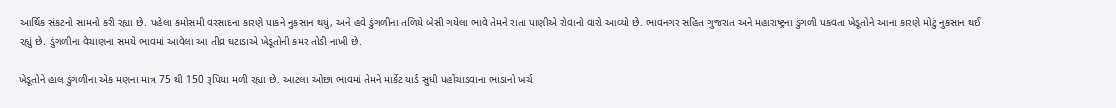આર્થિક સંકટનો સામનો કરી રહ્યા છે. પહેલા કમોસમી વરસાદના કારણે પાકને નુકસાન થયું, અને હવે ડુંગળીના તળિયે બેસી ગયેલા ભાવે તેમને રાતા પાણીએ રોવાનો વારો આવ્યો છે. ભાવનગર સહિત ગુજરાત અને મહારાષ્ટ્રના ડુંગળી પકવતા ખેડૂતોને આના કારણે મોટું નુકસાન થઈ રહ્યું છે. ડુંગળીના વેચાણના સમયે ભાવમાં આવેલા આ તીવ્ર ઘટાડાએ ખેડૂતોની કમર તોડી નાખી છે.

ખેડૂતોને હાલ ડુંગળીના એક મણના માત્ર 75 થી 150 રૂપિયા મળી રહ્યા છે. આટલા ઓછા ભાવમાં તેમને માર્કેટ યાર્ડ સુધી પહોંચાડવાના ભાડાનો ખર્ચ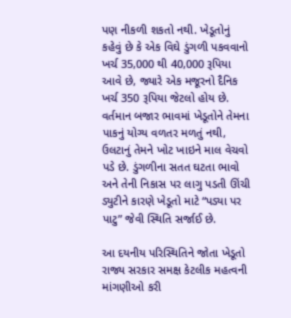પણ નીકળી શકતો નથી. ખેડૂતોનું કહેવું છે કે એક વિઘે ડુંગળી પકવવાનો ખર્ચ 35,000 થી 40,000 રૂપિયા આવે છે, જ્યારે એક મજૂરનો દૈનિક ખર્ચ 350 રૂપિયા જેટલો હોય છે. વર્તમાન બજાર ભાવમાં ખેડૂતોને તેમના પાકનું યોગ્ય વળતર મળતું નથી, ઉલટાનું તેમને ખોટ ખાઇને માલ વેચવો પડે છે. ડુંગળીના સતત ઘટતા ભાવો અને તેની નિકાસ પર લાગુ પડતી ઊંચી ડ્યુટીને કારણે ખેડૂતો માટે “પડ્યા પર પાટુ” જેવી સ્થિતિ સર્જાઈ છે.

આ દયનીય પરિસ્થિતિને જોતા ખેડૂતો રાજ્ય સરકાર સમક્ષ કેટલીક મહત્વની માંગણીઓ કરી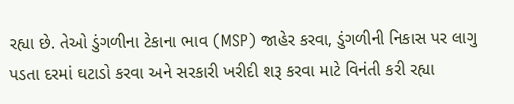રહ્યા છે. તેઓ ડુંગળીના ટેકાના ભાવ (MSP) જાહેર કરવા, ડુંગળીની નિકાસ પર લાગુ પડતા દરમાં ઘટાડો કરવા અને સરકારી ખરીદી શરૂ કરવા માટે વિનંતી કરી રહ્યા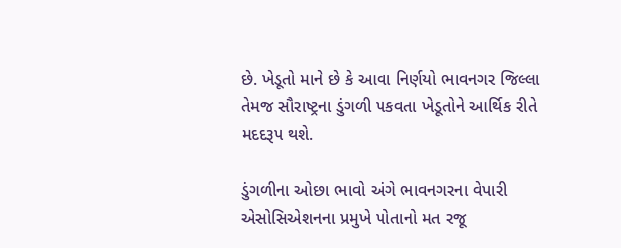છે. ખેડૂતો માને છે કે આવા નિર્ણયો ભાવનગર જિલ્લા તેમજ સૌરાષ્ટ્રના ડુંગળી પકવતા ખેડૂતોને આર્થિક રીતે મદદરૂપ થશે.

ડુંગળીના ઓછા ભાવો અંગે ભાવનગરના વેપારી એસોસિએશનના પ્રમુખે પોતાનો મત રજૂ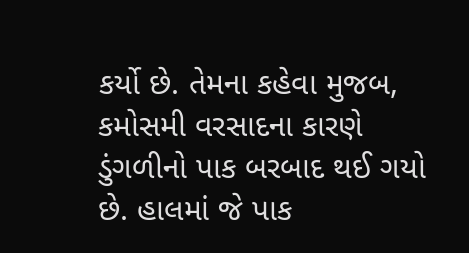કર્યો છે. તેમના કહેવા મુજબ, કમોસમી વરસાદના કારણે ડુંગળીનો પાક બરબાદ થઈ ગયો છે. હાલમાં જે પાક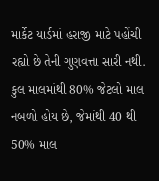માર્કેટ યાર્ડમાં હરાજી માટે પહોંચી રહ્યો છે તેની ગુણવત્તા સારી નથી. કુલ માલમાંથી 80% જેટલો માલ નબળો હોય છે, જેમાંથી 40 થી 50% માલ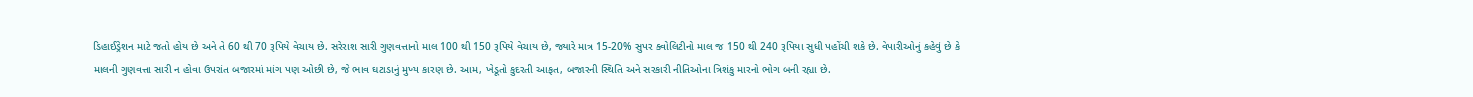ડિહાઈડ્રેશન માટે જતો હોય છે અને તે 60 થી 70 રૂપિયે વેચાય છે. સરેરાશ સારી ગુણવત્તાનો માલ 100 થી 150 રૂપિયે વેચાય છે, જ્યારે માત્ર 15-20% સુપર ક્વોલિટીનો માલ જ 150 થી 240 રૂપિયા સુધી પહોંચી શકે છે. વેપારીઓનું કહેવું છે કે માલની ગુણવત્તા સારી ન હોવા ઉપરાંત બજારમાં માંગ પણ ઓછી છે, જે ભાવ ઘટાડાનું મુખ્ય કારણ છે. આમ, ખેડૂતો કુદરતી આફત, બજારની સ્થિતિ અને સરકારી નીતિઓના ત્રિશંકુ મારનો ભોગ બની રહ્યા છે.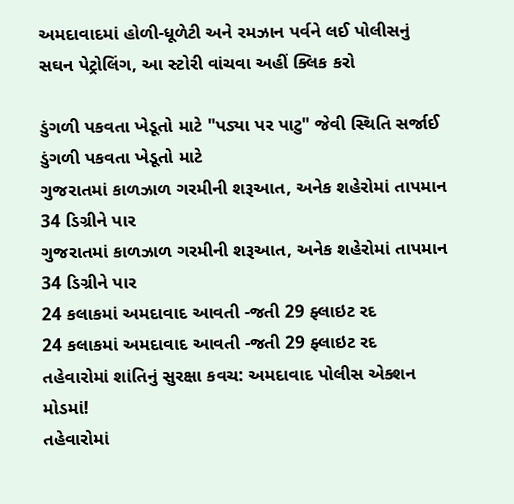અમદાવાદમાં હોળી-ધૂળેટી અને રમઝાન પર્વને લઈ પોલીસનું સઘન પેટ્રોલિંગ, આ સ્ટોરી વાંચવા અહીં ક્લિક કરો

ડુંગળી પકવતા ખેડૂતો માટે "પડ્યા પર પાટુ" જેવી સ્થિતિ સર્જાઈ
ડુંગળી પકવતા ખેડૂતો માટે
ગુજરાતમાં કાળઝાળ ગરમીની શરૂઆત, અનેક શહેરોમાં તાપમાન 34 ડિગ્રીને પાર
ગુજરાતમાં કાળઝાળ ગરમીની શરૂઆત, અનેક શહેરોમાં તાપમાન 34 ડિગ્રીને પાર
24 કલાકમાં અમદાવાદ આવતી -જતી 29 ફ્લાઇટ રદ
24 કલાકમાં અમદાવાદ આવતી -જતી 29 ફ્લાઇટ રદ
તહેવારોમાં શાંતિનું સુરક્ષા કવચ: અમદાવાદ પોલીસ એક્શન મોડમાં!
તહેવારોમાં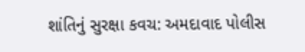શાંતિનું સુરક્ષા કવચ: અમદાવાદ પોલીસ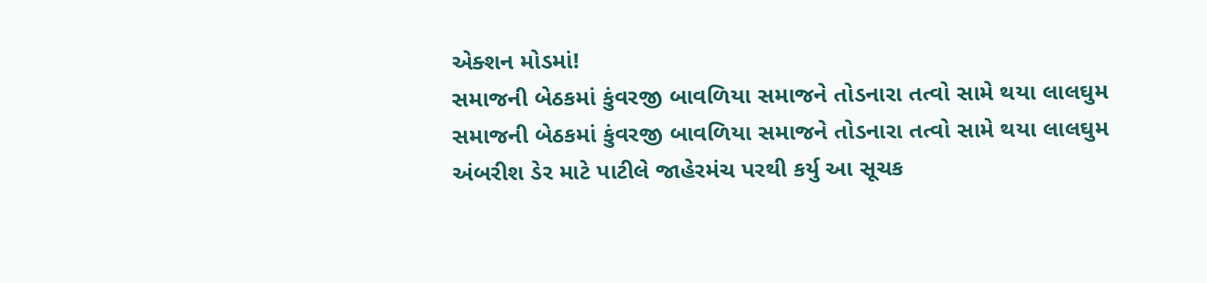એક્શન મોડમાં!
સમાજની બેઠકમાં કુંવરજી બાવળિયા સમાજને તોડનારા તત્વો સામે થયા લાલઘુમ
સમાજની બેઠકમાં કુંવરજી બાવળિયા સમાજને તોડનારા તત્વો સામે થયા લાલઘુમ
અંબરીશ ડેર માટે પાટીલે જાહેરમંચ પરથી કર્યુ આ સૂચક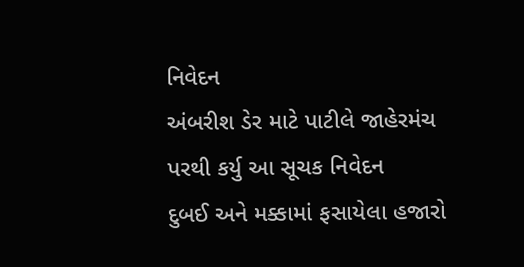નિવેદન
અંબરીશ ડેર માટે પાટીલે જાહેરમંચ પરથી કર્યુ આ સૂચક નિવેદન
દુબઈ અને મક્કામાં ફસાયેલા હજારો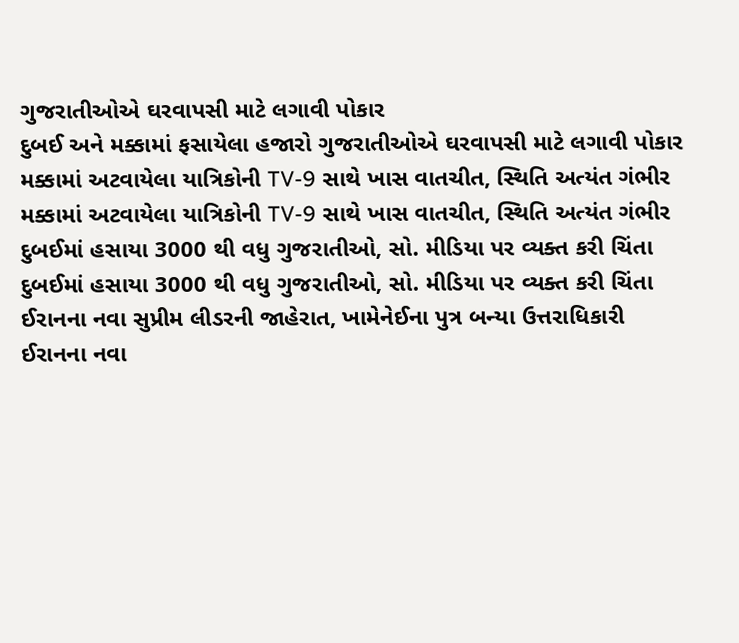ગુજરાતીઓએ ઘરવાપસી માટે લગાવી પોકાર
દુબઈ અને મક્કામાં ફસાયેલા હજારો ગુજરાતીઓએ ઘરવાપસી માટે લગાવી પોકાર
મક્કામાં અટવાયેલા યાત્રિકોની TV-9 સાથે ખાસ વાતચીત, સ્થિતિ અત્યંત ગંભીર
મક્કામાં અટવાયેલા યાત્રિકોની TV-9 સાથે ખાસ વાતચીત, સ્થિતિ અત્યંત ગંભીર
દુબઈમાં હસાયા 3000 થી વધુ ગુજરાતીઓ, સો. મીડિયા પર વ્યક્ત કરી ચિંતા
દુબઈમાં હસાયા 3000 થી વધુ ગુજરાતીઓ, સો. મીડિયા પર વ્યક્ત કરી ચિંતા
ઈરાનના નવા સુપ્રીમ લીડરની જાહેરાત, ખામેનેઈના પુત્ર બન્યા ઉત્તરાધિકારી
ઈરાનના નવા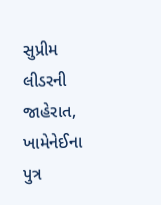સુપ્રીમ લીડરની જાહેરાત, ખામેનેઈના પુત્ર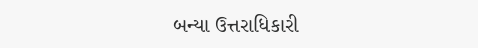બન્યા ઉત્તરાધિકારી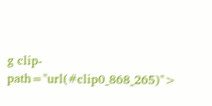g clip-path="url(#clip0_868_265)">